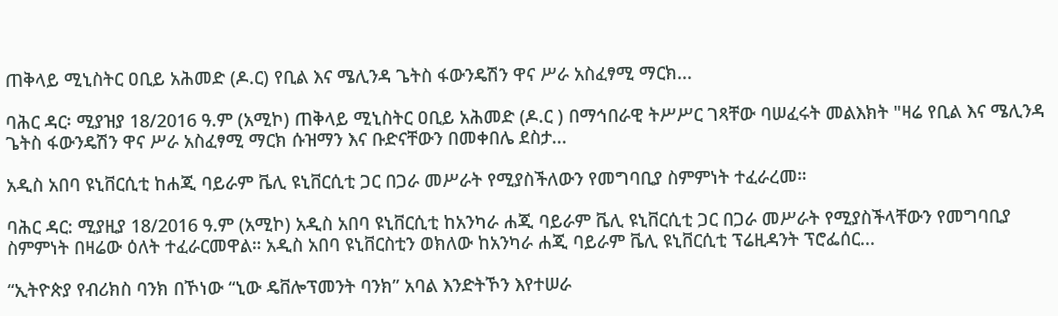ጠቅላይ ሚኒስትር ዐቢይ አሕመድ (ዶ.ር) የቢል እና ሜሊንዳ ጌትስ ፋውንዴሽን ዋና ሥራ አስፈፃሚ ማርክ...

ባሕር ዳር፡ ሚያዝያ 18/2016 ዓ.ም (አሚኮ) ጠቅላይ ሚኒስትር ዐቢይ አሕመድ (ዶ.ር ) በማኅበራዊ ትሥሥር ገጻቸው ባሠፈሩት መልእክት "ዛሬ የቢል እና ሜሊንዳ ጌትስ ፋውንዴሽን ዋና ሥራ አስፈፃሚ ማርክ ሱዝማን እና ቡድናቸውን በመቀበሌ ደስታ...

አዲስ አበባ ዩኒቨርሲቲ ከሐጂ ባይራም ቬሊ ዩኒቨርሲቲ ጋር በጋራ መሥራት የሚያስችለውን የመግባቢያ ስምምነት ተፈራረመ።

ባሕር ዳር: ሚያዚያ 18/2016 ዓ.ም (አሚኮ) አዲስ አበባ ዩኒቨርሲቲ ከአንካራ ሐጂ ባይራም ቬሊ ዩኒቨርሲቲ ጋር በጋራ መሥራት የሚያስችላቸውን የመግባቢያ ስምምነት በዛሬው ዕለት ተፈራርመዋል። አዲስ አበባ ዩኒቨርስቲን ወክለው ከአንካራ ሐጂ ባይራም ቬሊ ዩኒቨርሲቲ ፕሬዚዳንት ፕሮፌሰር...

“ኢትዮጵያ የብሪክስ ባንክ በኾነው “ኒው ዴቨሎፕመንት ባንክ” አባል እንድትኾን እየተሠራ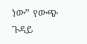ነው” የውጭ ጉዳይ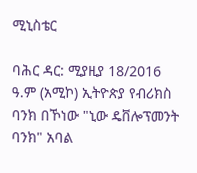ሚኒስቴር

ባሕር ዳር: ሚያዚያ 18/2016 ዓ.ም (አሚኮ) ኢትዮጵያ የብሪክስ ባንክ በኾነው "ኒው ዴቨሎፕመንት ባንክ" አባል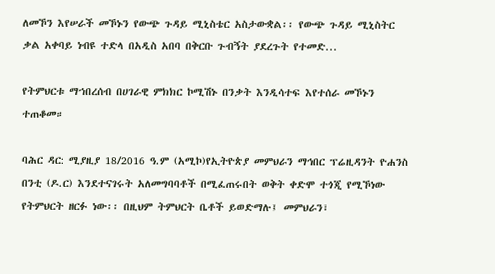ለመኾን እየሠራች መኾኑን የውጭ ጉዳይ ሚኒስቴር አስታውቋል፡፡ የውጭ ጉዳይ ሚኒስትር ቃል አቀባይ ነብዩ ተድላ በአዲስ አበባ በቅርቡ ጉብኝት ያደረጉት የተመድ...

የትምህርቱ ማኀበረሰብ በሀገራዊ ምክክር ኮሚሽኑ በንቃት እንዲሳተፍ እየተሰራ መኾኑን ተጠቆመ።

ባሕር ዳር: ሚያዚያ 18/2016 ዓ.ም (አሚኮ)የኢትዮጵያ መምህራን ማኅበር ፕሬዚዳንት ዮሐንስ በንቲ (ዶ.ር) እንደተናገሩት አለመግባባቶች በሚፈጠሩበት ወቅት ቀድሞ ተጎጂ የሚኾነው የትምህርት ዘርፉ ነው፡፡ በዚህም ትምህርት ቤቶች ይወድማሉ፤ መምህራን፣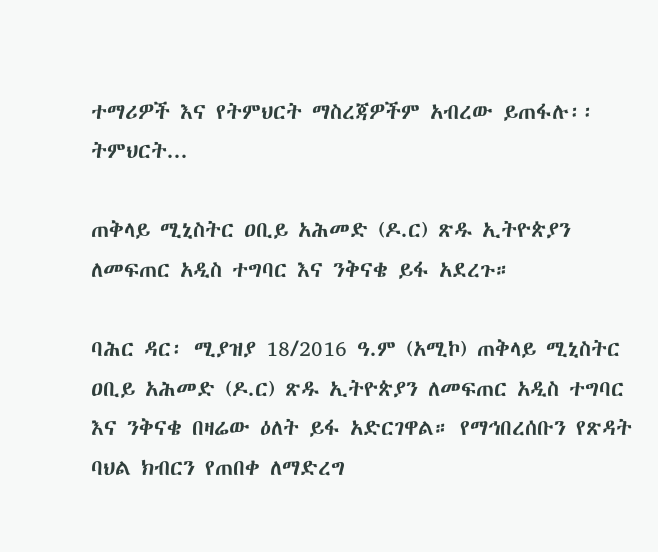ተማሪዎች እና የትምህርት ማስረጃዎችም አብረው ይጠፋሉ፡፡ ትምህርት...

ጠቅላይ ሚኒስትር ዐቢይ አሕመድ (ዶ.ር) ጽዱ ኢትዮጵያን ለመፍጠር አዲስ ተግባር እና ንቅናቄ ይፋ አደረጉ።

ባሕር ዳር፡ ሚያዝያ 18/2016 ዓ.ም (አሚኮ) ጠቅላይ ሚኒስትር ዐቢይ አሕመድ (ዶ.ር) ጽዱ ኢትዮጵያን ለመፍጠር አዲስ ተግባር እና ንቅናቄ በዛሬው ዕለት ይፋ አድርገዋል። የማኅበረሰቡን የጽዳት ባህል ክብርን የጠበቀ ለማድረግ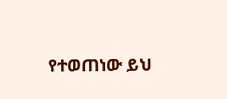የተወጠነው ይህ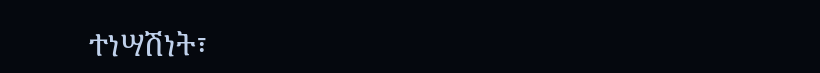ተነሣሽነት፣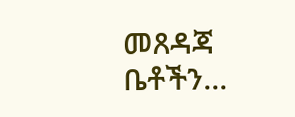መጸዳጃ ቤቶችን...